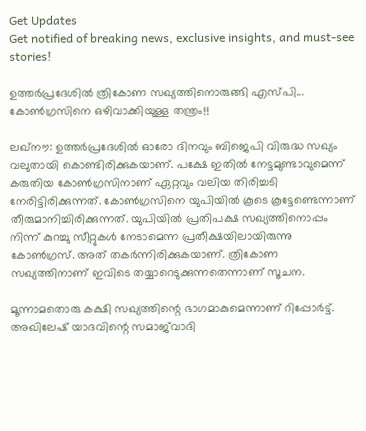Get Updates
Get notified of breaking news, exclusive insights, and must-see stories!

ഉത്തര്‍പ്രദേശില്‍ ത്രികോണ സഖ്യത്തിനൊരുങ്ങി എസ്പി... കോണ്‍ഗ്രസിനെ ഒഴിവാക്കിയുള്ള തന്ത്രം!!

ലഖ്‌നൗ: ഉത്തര്‍പ്രദേശില്‍ ഓരോ ദിനവും ബിജെപി വിരുദ്ധ സഖ്യം വലുതായി കൊണ്ടിരിക്കുകയാണ്. പക്ഷേ ഇതില്‍ നേട്ടമുണ്ടാവുമെന്ന് കരുതിയ കോണ്‍ഗ്രസിനാണ് ഏറ്റവും വലിയ തിരിച്ചടി നേരിട്ടിരിക്കുന്നത്. കോണ്‍ഗ്രസിനെ യുപിയില്‍ കൂടെ കൂട്ടേണ്ടെന്നാണ് തീരുമാനിച്ചിരിക്കുന്നത്. യുപിയില്‍ പ്രതിപക്ഷ സഖ്യത്തിനൊപ്പം നിന്ന് കുറച്ചു സീറ്റുകള്‍ നേടാമെന്ന പ്രതീക്ഷയിലായിരുന്നു കോണ്‍ഗ്രസ്. അത് തകര്‍ന്നിരിക്കുകയാണ്. ത്രികോണ സഖ്യത്തിനാണ് ഇവിടെ തയ്യാറെടുക്കുന്നതെന്നാണ് സൂചന.

മൂന്നാമതൊരു കക്ഷി സഖ്യത്തിന്റെ ഭാഗമാകുമെന്നാണ് റിപ്പോര്‍ട്ട്. അഖിലേഷ് യാദവിന്റെ സമാജ്‌വാദി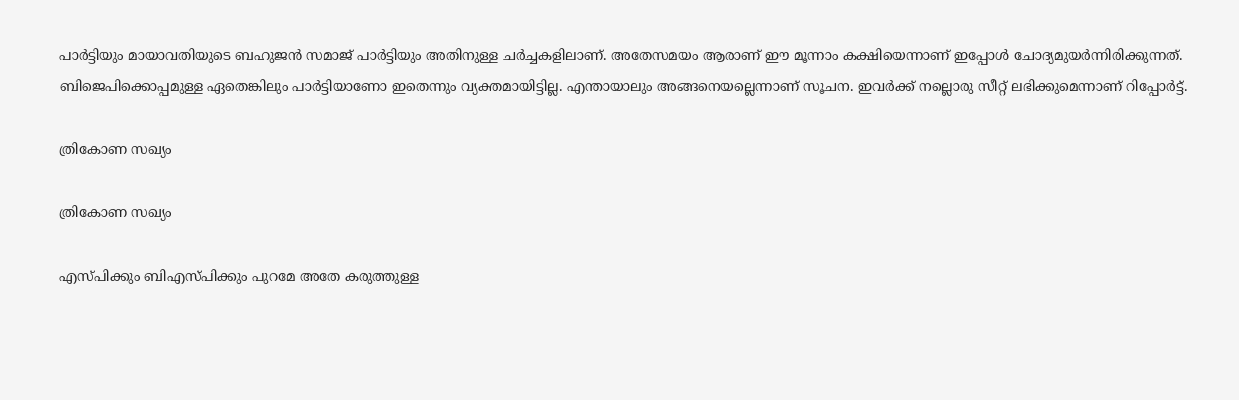പാര്‍ട്ടിയും മായാവതിയുടെ ബഹുജന്‍ സമാജ് പാര്‍ട്ടിയും അതിനുള്ള ചര്‍ച്ചകളിലാണ്. അതേസമയം ആരാണ് ഈ മൂന്നാം കക്ഷിയെന്നാണ് ഇപ്പോള്‍ ചോദ്യമുയര്‍ന്നിരിക്കുന്നത്. ബിജെപിക്കൊപ്പമുള്ള ഏതെങ്കിലും പാര്‍ട്ടിയാണോ ഇതെന്നും വ്യക്തമായിട്ടില്ല. എന്തായാലും അങ്ങനെയല്ലെന്നാണ് സൂചന. ഇവര്‍ക്ക് നല്ലൊരു സീറ്റ് ലഭിക്കുമെന്നാണ് റിപ്പോര്‍ട്ട്.

ത്രികോണ സഖ്യം

ത്രികോണ സഖ്യം

എസ്പിക്കും ബിഎസ്പിക്കും പുറമേ അതേ കരുത്തുള്ള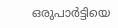ഒരുപാര്‍ട്ടിയെ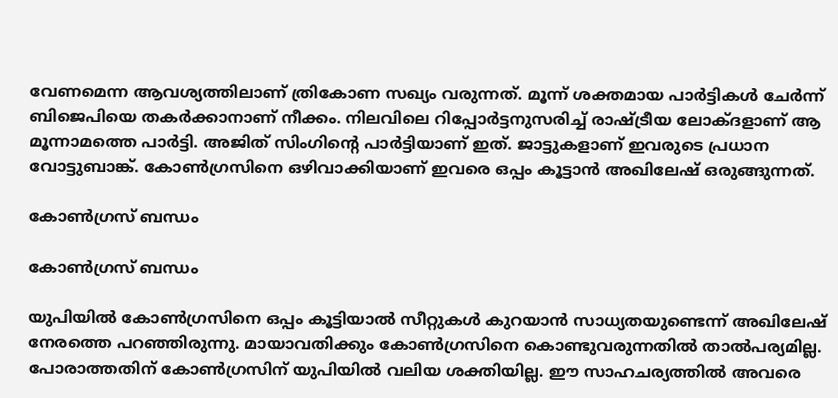വേണമെന്ന ആവശ്യത്തിലാണ് ത്രികോണ സഖ്യം വരുന്നത്. മൂന്ന് ശക്തമായ പാര്‍ട്ടികള്‍ ചേര്‍ന്ന് ബിജെപിയെ തകര്‍ക്കാനാണ് നീക്കം. നിലവിലെ റിപ്പോര്‍ട്ടനുസരിച്ച് രാഷ്ട്രീയ ലോക്ദളാണ് ആ മൂന്നാമത്തെ പാര്‍ട്ടി. അജിത് സിംഗിന്റെ പാര്‍ട്ടിയാണ് ഇത്. ജാട്ടുകളാണ് ഇവരുടെ പ്രധാന വോട്ടുബാങ്ക്. കോണ്‍ഗ്രസിനെ ഒഴിവാക്കിയാണ് ഇവരെ ഒപ്പം കൂട്ടാന്‍ അഖിലേഷ് ഒരുങ്ങുന്നത്.

കോണ്‍ഗ്രസ് ബന്ധം

കോണ്‍ഗ്രസ് ബന്ധം

യുപിയില്‍ കോണ്‍ഗ്രസിനെ ഒപ്പം കൂട്ടിയാല്‍ സീറ്റുകള്‍ കുറയാന്‍ സാധ്യതയുണ്ടെന്ന് അഖിലേഷ് നേരത്തെ പറഞ്ഞിരുന്നു. മായാവതിക്കും കോണ്‍ഗ്രസിനെ കൊണ്ടുവരുന്നതില്‍ താല്‍പര്യമില്ല. പോരാത്തതിന് കോണ്‍ഗ്രസിന് യുപിയില്‍ വലിയ ശക്തിയില്ല. ഈ സാഹചര്യത്തില്‍ അവരെ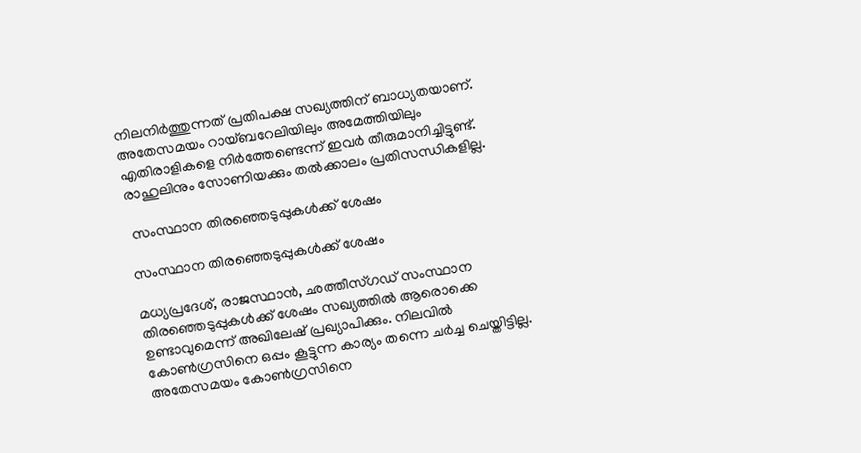നിലനിര്‍ത്തുന്നത് പ്രതിപക്ഷ സഖ്യത്തിന് ബാധ്യതയാണ്. അതേസമയം റായ്ബറേലിയിലും അമേത്തിയിലും എതിരാളികളെ നിര്‍ത്തേണ്ടെന്ന് ഇവര്‍ തീരുമാനിച്ചിട്ടുണ്ട്. രാഹുലിനും സോണിയക്കും തല്‍ക്കാലം പ്രതിസന്ധികളില്ല.

 സംസ്ഥാന തിരഞ്ഞെടുപ്പുകള്‍ക്ക് ശേഷം

സംസ്ഥാന തിരഞ്ഞെടുപ്പുകള്‍ക്ക് ശേഷം

മധ്യപ്രദേശ്, രാജസ്ഥാന്‍, ഛത്തീസ്ഗഡ് സംസ്ഥാന തിരഞ്ഞെടുപ്പുകള്‍ക്ക് ശേഷം സഖ്യത്തില്‍ ആരൊക്കെ ഉണ്ടാവുമെന്ന് അഖിലേഷ് പ്രഖ്യാപിക്കും. നിലവില്‍ കോണ്‍ഗ്രസിനെ ഒപ്പം കൂട്ടുന്ന കാര്യം തന്നെ ചര്‍ച്ച ചെയ്തിട്ടില്ല. അതേസമയം കോണ്‍ഗ്രസിനെ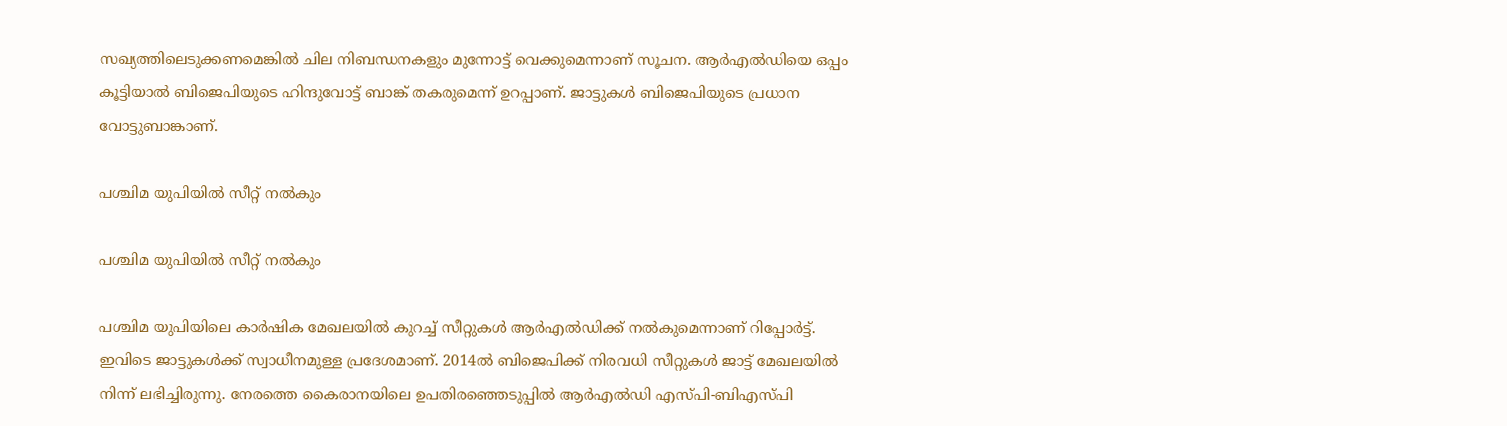സഖ്യത്തിലെടുക്കണമെങ്കില്‍ ചില നിബന്ധനകളും മുന്നോട്ട് വെക്കുമെന്നാണ് സൂചന. ആര്‍എല്‍ഡിയെ ഒപ്പം കൂട്ടിയാല്‍ ബിജെപിയുടെ ഹിന്ദുവോട്ട് ബാങ്ക് തകരുമെന്ന് ഉറപ്പാണ്. ജാട്ടുകള്‍ ബിജെപിയുടെ പ്രധാന വോട്ടുബാങ്കാണ്.

പശ്ചിമ യുപിയില്‍ സീറ്റ് നല്‍കും

പശ്ചിമ യുപിയില്‍ സീറ്റ് നല്‍കും

പശ്ചിമ യുപിയിലെ കാര്‍ഷിക മേഖലയില്‍ കുറച്ച് സീറ്റുകള്‍ ആര്‍എല്‍ഡിക്ക് നല്‍കുമെന്നാണ് റിപ്പോര്‍ട്ട്. ഇവിടെ ജാട്ടുകള്‍ക്ക് സ്വാധീനമുള്ള പ്രദേശമാണ്. 2014ല്‍ ബിജെപിക്ക് നിരവധി സീറ്റുകള്‍ ജാട്ട് മേഖലയില്‍ നിന്ന് ലഭിച്ചിരുന്നു. നേരത്തെ കൈരാനയിലെ ഉപതിരഞ്ഞെടുപ്പില്‍ ആര്‍എല്‍ഡി എസ്പി-ബിഎസ്പി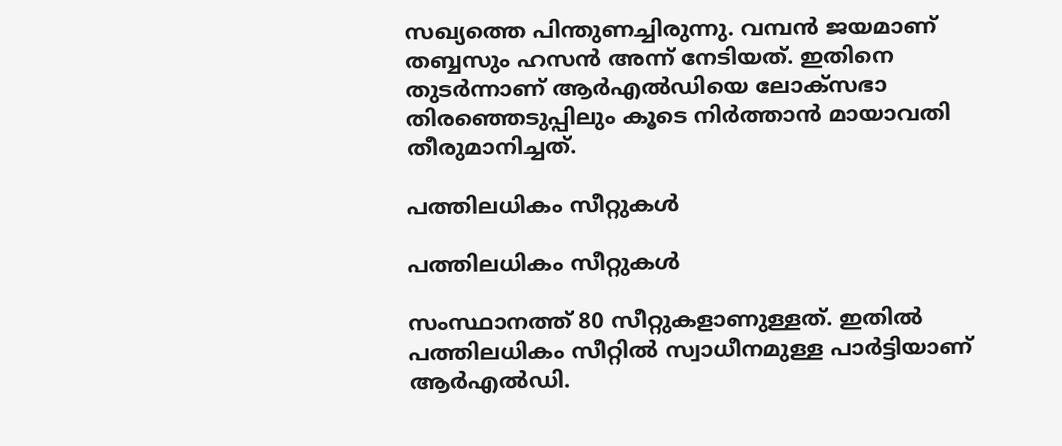സഖ്യത്തെ പിന്തുണച്ചിരുന്നു. വമ്പന്‍ ജയമാണ് തബ്ബസും ഹസന്‍ അന്ന് നേടിയത്. ഇതിനെ തുടര്‍ന്നാണ് ആര്‍എല്‍ഡിയെ ലോക്‌സഭാ തിരഞ്ഞെടുപ്പിലും കൂടെ നിര്‍ത്താന്‍ മായാവതി തീരുമാനിച്ചത്.

പത്തിലധികം സീറ്റുകള്‍

പത്തിലധികം സീറ്റുകള്‍

സംസ്ഥാനത്ത് 80 സീറ്റുകളാണുള്ളത്. ഇതില്‍ പത്തിലധികം സീറ്റില്‍ സ്വാധീനമുള്ള പാര്‍ട്ടിയാണ് ആര്‍എല്‍ഡി.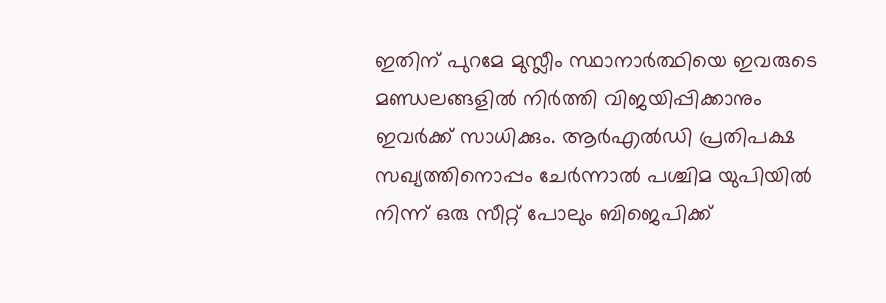ഇതിന് പുറമേ മുസ്ലീം സ്ഥാനാര്‍ത്ഥിയെ ഇവരുടെ മണ്ഡലങ്ങളില്‍ നിര്‍ത്തി വിജയിപ്പിക്കാനും ഇവര്‍ക്ക് സാധിക്കും. ആര്‍എല്‍ഡി പ്രതിപക്ഷ സഖ്യത്തിനൊപ്പം ചേര്‍ന്നാല്‍ പശ്ചിമ യുപിയില്‍ നിന്ന് ഒരു സീറ്റ് പോലും ബിജെപിക്ക്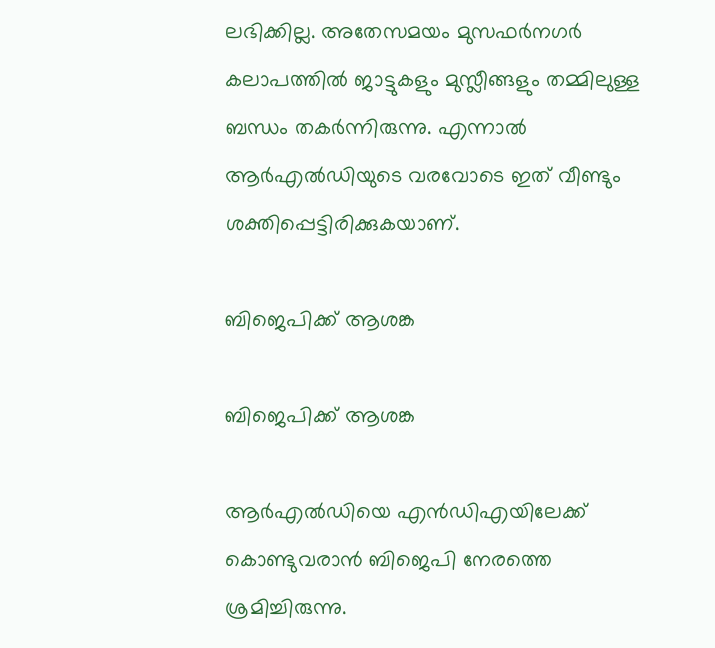ലഭിക്കില്ല. അതേസമയം മുസഫര്‍നഗര്‍ കലാപത്തില്‍ ജാട്ടുകളും മുസ്ലീങ്ങളും തമ്മിലുള്ള ബന്ധം തകര്‍ന്നിരുന്നു. എന്നാല്‍ ആര്‍എല്‍ഡിയുടെ വരവോടെ ഇത് വീണ്ടും ശക്തിപ്പെട്ടിരിക്കുകയാണ്.

ബിജെപിക്ക് ആശങ്ക

ബിജെപിക്ക് ആശങ്ക

ആര്‍എല്‍ഡിയെ എന്‍ഡിഎയിലേക്ക് കൊണ്ടുവരാന്‍ ബിജെപി നേരത്തെ ശ്രമിച്ചിരുന്നു.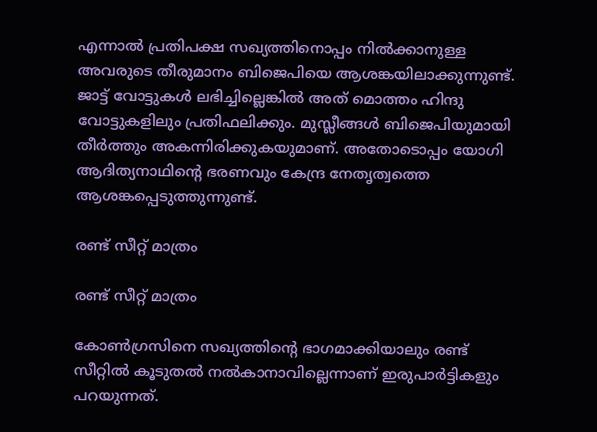എന്നാല്‍ പ്രതിപക്ഷ സഖ്യത്തിനൊപ്പം നില്‍ക്കാനുള്ള അവരുടെ തീരുമാനം ബിജെപിയെ ആശങ്കയിലാക്കുന്നുണ്ട്. ജാട്ട് വോട്ടുകള്‍ ലഭിച്ചില്ലെങ്കില്‍ അത് മൊത്തം ഹിന്ദു വോട്ടുകളിലും പ്രതിഫലിക്കും. മുസ്ലീങ്ങള്‍ ബിജെപിയുമായി തീര്‍ത്തും അകന്നിരിക്കുകയുമാണ്. അതോടൊപ്പം യോഗി ആദിത്യനാഥിന്റെ ഭരണവും കേന്ദ്ര നേതൃത്വത്തെ ആശങ്കപ്പെടുത്തുന്നുണ്ട്.

രണ്ട് സീറ്റ് മാത്രം

രണ്ട് സീറ്റ് മാത്രം

കോണ്‍ഗ്രസിനെ സഖ്യത്തിന്റെ ഭാഗമാക്കിയാലും രണ്ട് സീറ്റില്‍ കൂടുതല്‍ നല്‍കാനാവില്ലെന്നാണ് ഇരുപാര്‍ട്ടികളും പറയുന്നത്.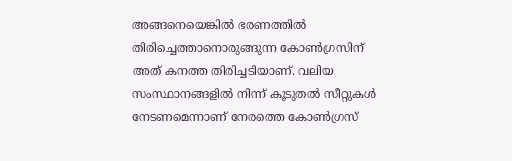അങ്ങനെയെങ്കില്‍ ഭരണത്തില്‍ തിരിച്ചെത്താനൊരുങ്ങുന്ന കോണ്‍ഗ്രസിന് അത് കനത്ത തിരിച്ചടിയാണ്. വലിയ സംസ്ഥാനങ്ങളില്‍ നിന്ന് കൂടുതല്‍ സീറ്റുകള്‍ നേടണമെന്നാണ് നേരത്തെ കോണ്‍ഗ്രസ്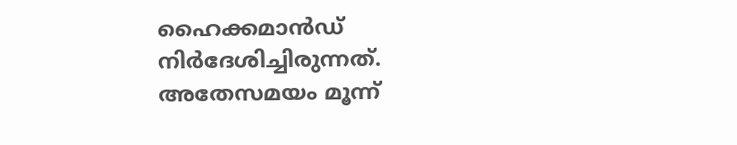ഹൈക്കമാന്‍ഡ് നിര്‍ദേശിച്ചിരുന്നത്. അതേസമയം മൂന്ന്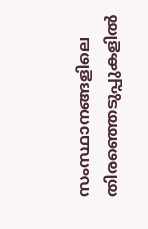സംസ്ഥാനങ്ങളിലെ തിരഞ്ഞെടുപ്പുകളില്‍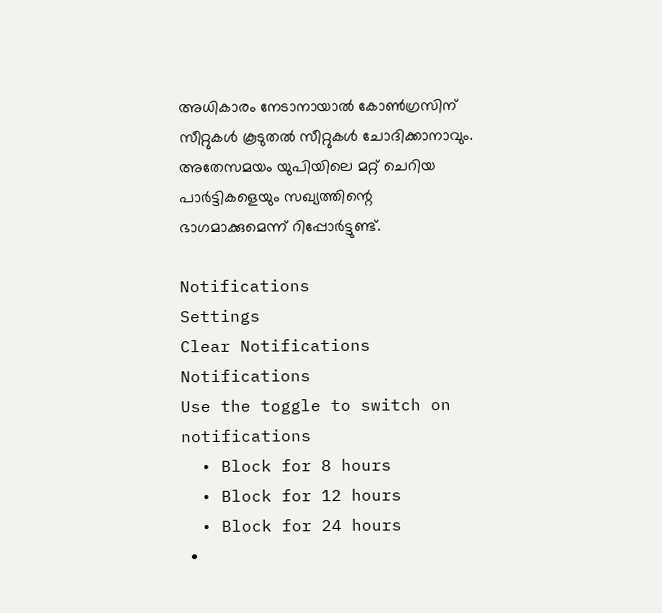അധികാരം നേടാനായാല്‍ കോണ്‍ഗ്രസിന് സീറ്റുകള്‍ കൂടുതല്‍ സീറ്റുകള്‍ ചോദിക്കാനാവും. അതേസമയം യുപിയിലെ മറ്റ് ചെറിയ പാര്‍ട്ടികളെയും സഖ്യത്തിന്റെ ഭാഗമാക്കുമെന്ന് റിപ്പോര്‍ട്ടുണ്ട്.

Notifications
Settings
Clear Notifications
Notifications
Use the toggle to switch on notifications
  • Block for 8 hours
  • Block for 12 hours
  • Block for 24 hours
  •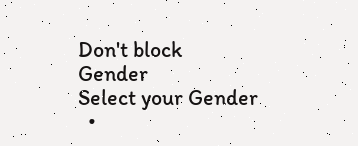Don't block
Gender
Select your Gender
  •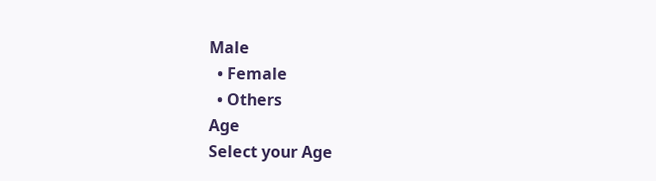Male
  • Female
  • Others
Age
Select your Age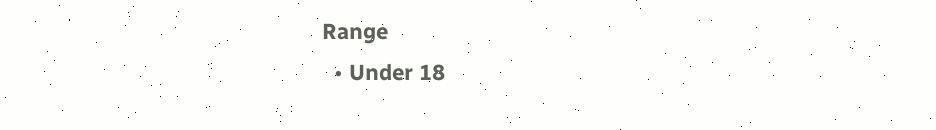Range
  • Under 18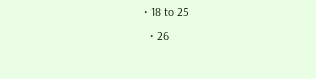• 18 to 25
  • 26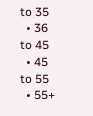to 35
  • 36 to 45
  • 45 to 55
  • 55+